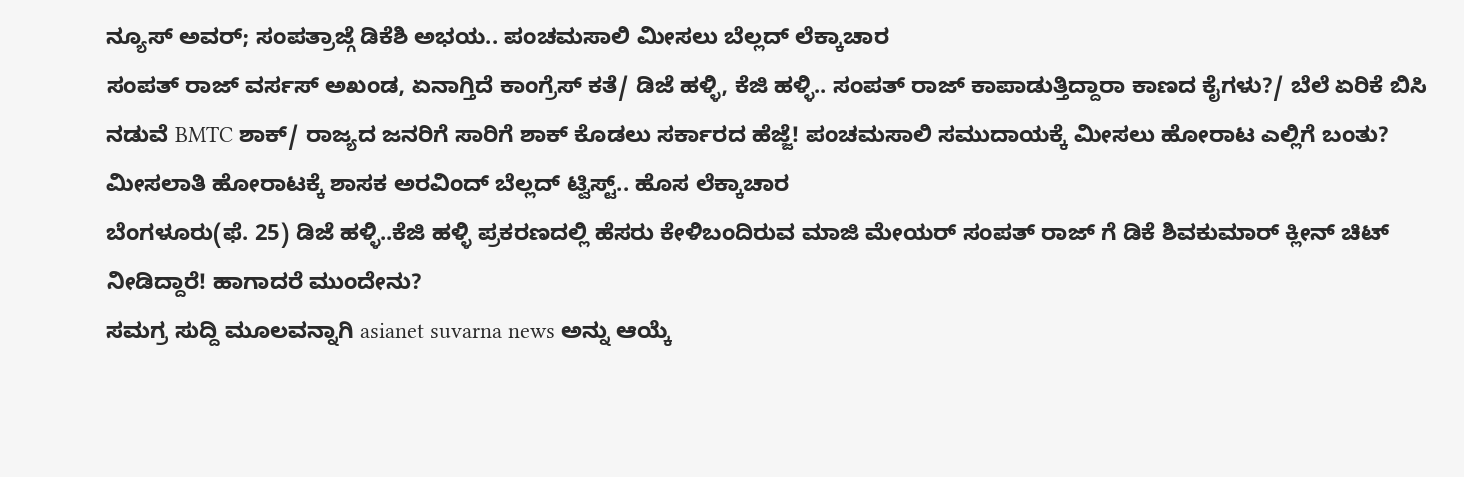ನ್ಯೂಸ್ ಅವರ್; ಸಂಪತ್ರಾಜ್ಗೆ ಡಿಕೆಶಿ ಅಭಯ.. ಪಂಚಮಸಾಲಿ ಮೀಸಲು ಬೆಲ್ಲದ್ ಲೆಕ್ಕಾಚಾರ
ಸಂಪತ್ ರಾಜ್ ವರ್ಸಸ್ ಅಖಂಡ, ಏನಾಗ್ತಿದೆ ಕಾಂಗ್ರೆಸ್ ಕತೆ/ ಡಿಜೆ ಹಳ್ಳಿ, ಕೆಜಿ ಹಳ್ಳಿ.. ಸಂಪತ್ ರಾಜ್ ಕಾಪಾಡುತ್ತಿದ್ದಾರಾ ಕಾಣದ ಕೈಗಳು?/ ಬೆಲೆ ಏರಿಕೆ ಬಿಸಿ ನಡುವೆ BMTC ಶಾಕ್/ ರಾಜ್ಯದ ಜನರಿಗೆ ಸಾರಿಗೆ ಶಾಕ್ ಕೊಡಲು ಸರ್ಕಾರದ ಹೆಜ್ಜೆ! ಪಂಚಮಸಾಲಿ ಸಮುದಾಯಕ್ಕೆ ಮೀಸಲು ಹೋರಾಟ ಎಲ್ಲಿಗೆ ಬಂತು? ಮೀಸಲಾತಿ ಹೋರಾಟಕ್ಕೆ ಶಾಸಕ ಅರವಿಂದ್ ಬೆಲ್ಲದ್ ಟ್ವಿಸ್ಟ್.. ಹೊಸ ಲೆಕ್ಕಾಚಾರ
ಬೆಂಗಳೂರು(ಫೆ. 25) ಡಿಜೆ ಹಳ್ಳಿ..ಕೆಜಿ ಹಳ್ಳಿ ಪ್ರಕರಣದಲ್ಲಿ ಹೆಸರು ಕೇಳಿಬಂದಿರುವ ಮಾಜಿ ಮೇಯರ್ ಸಂಪತ್ ರಾಜ್ ಗೆ ಡಿಕೆ ಶಿವಕುಮಾರ್ ಕ್ಲೀನ್ ಚಿಟ್ ನೀಡಿದ್ದಾರೆ! ಹಾಗಾದರೆ ಮುಂದೇನು?
ಸಮಗ್ರ ಸುದ್ದಿ ಮೂಲವನ್ನಾಗಿ asianet suvarna news ಅನ್ನು ಆಯ್ಕೆ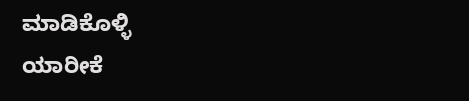ಮಾಡಿಕೊಳ್ಳಿ
ಯಾರೀಕೆ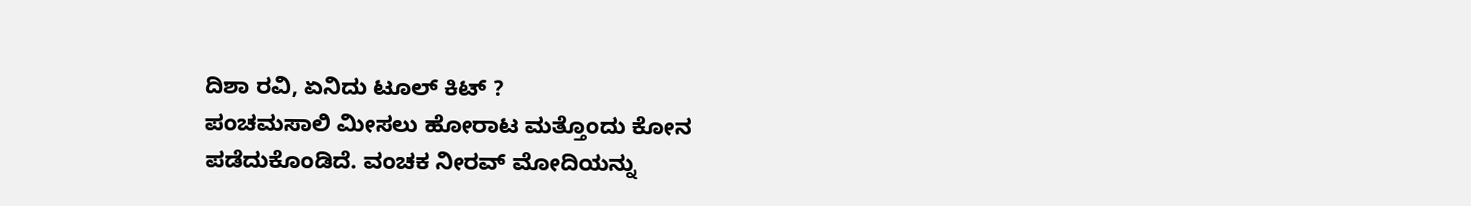ದಿಶಾ ರವಿ, ಏನಿದು ಟೂಲ್ ಕಿಟ್ ?
ಪಂಚಮಸಾಲಿ ಮೀಸಲು ಹೋರಾಟ ಮತ್ತೊಂದು ಕೋನ ಪಡೆದುಕೊಂಡಿದೆ. ವಂಚಕ ನೀರವ್ ಮೋದಿಯನ್ನು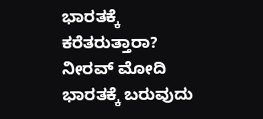ಭಾರತಕ್ಕೆ ಕರೆತರುತ್ತಾರಾ? ನೀರವ್ ಮೋದಿ ಭಾರತಕ್ಕೆ ಬರುವುದು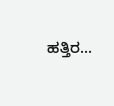ಹತ್ತಿರ...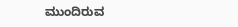ಮುಂದಿರುವ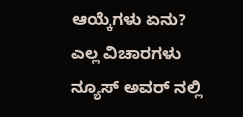ಆಯ್ಕೆಗಳು ಏನು? ಎಲ್ಲ ವಿಚಾರಗಳು ನ್ಯೂಸ್ ಅವರ್ ನಲ್ಲಿ